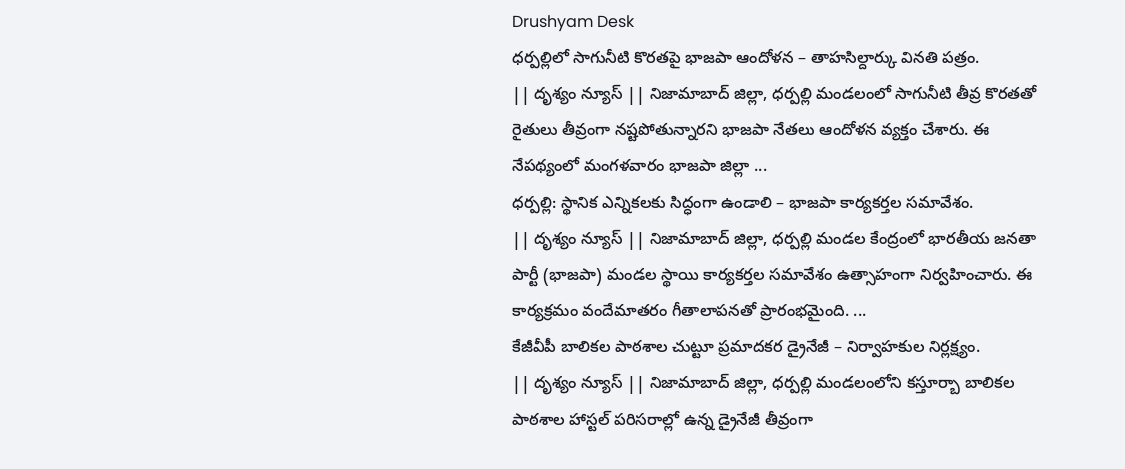Drushyam Desk
ధర్పల్లిలో సాగునీటి కొరతపై భాజపా ఆందోళన – తాహసిల్దార్కు వినతి పత్రం.
|| దృశ్యం న్యూస్ || నిజామాబాద్ జిల్లా, ధర్పల్లి మండలంలో సాగునీటి తీవ్ర కొరతతో రైతులు తీవ్రంగా నష్టపోతున్నారని భాజపా నేతలు ఆందోళన వ్యక్తం చేశారు. ఈ నేపథ్యంలో మంగళవారం భాజపా జిల్లా ...
ధర్పల్లి: స్థానిక ఎన్నికలకు సిద్ధంగా ఉండాలి – భాజపా కార్యకర్తల సమావేశం.
|| దృశ్యం న్యూస్ || నిజామాబాద్ జిల్లా, ధర్పల్లి మండల కేంద్రంలో భారతీయ జనతా పార్టీ (భాజపా) మండల స్థాయి కార్యకర్తల సమావేశం ఉత్సాహంగా నిర్వహించారు. ఈ కార్యక్రమం వందేమాతరం గీతాలాపనతో ప్రారంభమైంది. ...
కేజీవీపీ బాలికల పాఠశాల చుట్టూ ప్రమాదకర డ్రైనేజీ – నిర్వాహకుల నిర్లక్ష్యం.
|| దృశ్యం న్యూస్ || నిజామాబాద్ జిల్లా, ధర్పల్లి మండలంలోని కస్తూర్బా బాలికల పాఠశాల హాస్టల్ పరిసరాల్లో ఉన్న డ్రైనేజీ తీవ్రంగా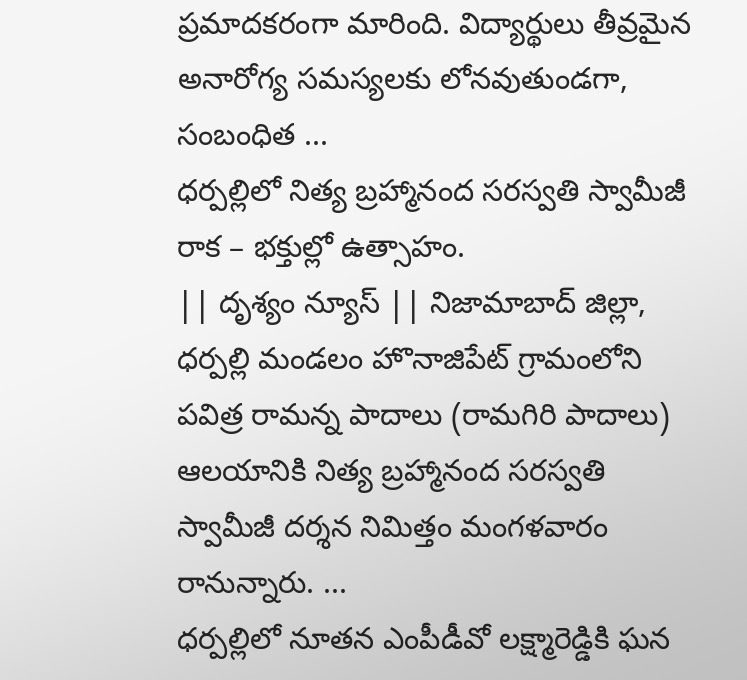ప్రమాదకరంగా మారింది. విద్యార్థులు తీవ్రమైన అనారోగ్య సమస్యలకు లోనవుతుండగా, సంబంధిత ...
ధర్పల్లిలో నిత్య బ్రహ్మానంద సరస్వతి స్వామీజీ రాక – భక్తుల్లో ఉత్సాహం.
|| దృశ్యం న్యూస్ || నిజామాబాద్ జిల్లా, ధర్పల్లి మండలం హొనాజిపేట్ గ్రామంలోని పవిత్ర రామన్న పాదాలు (రామగిరి పాదాలు) ఆలయానికి నిత్య బ్రహ్మానంద సరస్వతి స్వామీజీ దర్శన నిమిత్తం మంగళవారం రానున్నారు. ...
ధర్పల్లిలో నూతన ఎంపీడీవో లక్ష్మారెడ్డికి ఘన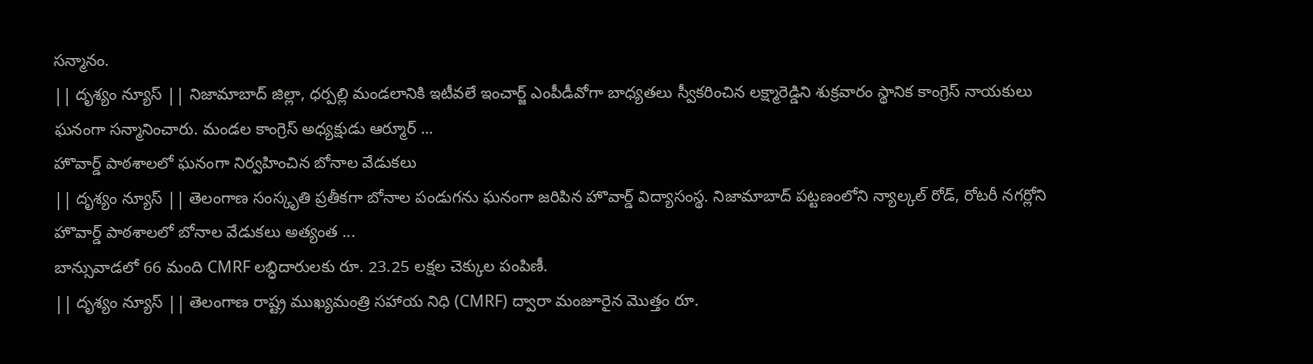సన్మానం.
|| దృశ్యం న్యూస్ || నిజామాబాద్ జిల్లా, ధర్పల్లి మండలానికి ఇటీవలే ఇంచార్జ్ ఎంపీడీవోగా బాధ్యతలు స్వీకరించిన లక్ష్మారెడ్డిని శుక్రవారం స్థానిక కాంగ్రెస్ నాయకులు ఘనంగా సన్మానించారు. మండల కాంగ్రెస్ అధ్యక్షుడు ఆర్మూర్ ...
హొవార్డ్ పాఠశాలలో ఘనంగా నిర్వహించిన బోనాల వేడుకలు
|| దృశ్యం న్యూస్ || తెలంగాణ సంస్కృతి ప్రతీకగా బోనాల పండుగను ఘనంగా జరిపిన హొవార్డ్ విద్యాసంస్థ. నిజామాబాద్ పట్టణంలోని న్యాల్కల్ రోడ్, రోటరీ నగర్లోని హొవార్డ్ పాఠశాలలో బోనాల వేడుకలు అత్యంత ...
బాన్సువాడలో 66 మంది CMRF లబ్ధిదారులకు రూ. 23.25 లక్షల చెక్కుల పంపిణీ.
|| దృశ్యం న్యూస్ || తెలంగాణ రాష్ట్ర ముఖ్యమంత్రి సహాయ నిధి (CMRF) ద్వారా మంజూరైన మొత్తం రూ.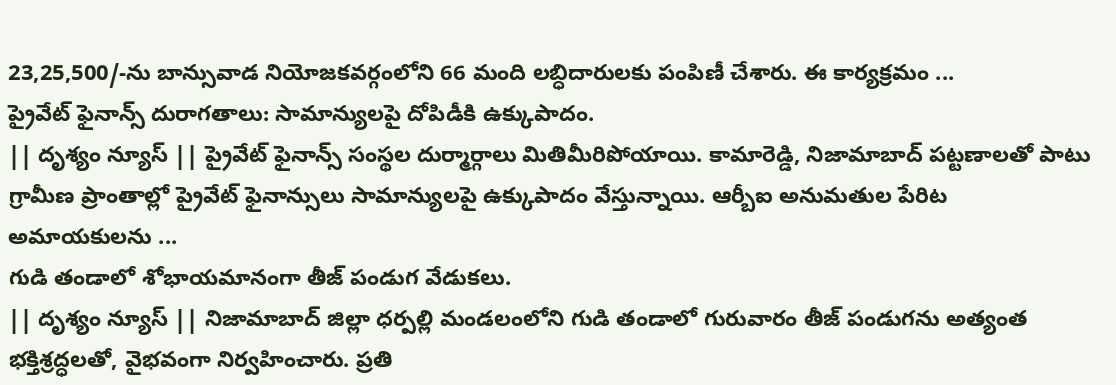23,25,500/-ను బాన్సువాడ నియోజకవర్గంలోని 66 మంది లబ్ధిదారులకు పంపిణీ చేశారు. ఈ కార్యక్రమం ...
ప్రైవేట్ ఫైనాన్స్ దురాగతాలు: సామాన్యులపై దోపిడీకి ఉక్కుపాదం.
|| దృశ్యం న్యూస్ || ప్రైవేట్ ఫైనాన్స్ సంస్థల దుర్మార్గాలు మితిమీరిపోయాయి. కామారెడ్డి, నిజామాబాద్ పట్టణాలతో పాటు గ్రామీణ ప్రాంతాల్లో ప్రైవేట్ ఫైనాన్సులు సామాన్యులపై ఉక్కుపాదం వేస్తున్నాయి. ఆర్బీఐ అనుమతుల పేరిట అమాయకులను ...
గుడి తండాలో శోభాయమానంగా తీజ్ పండుగ వేడుకలు.
|| దృశ్యం న్యూస్ || నిజామాబాద్ జిల్లా ధర్పల్లి మండలంలోని గుడి తండాలో గురువారం తీజ్ పండుగను అత్యంత భక్తిశ్రద్ధలతో, వైభవంగా నిర్వహించారు. ప్రతి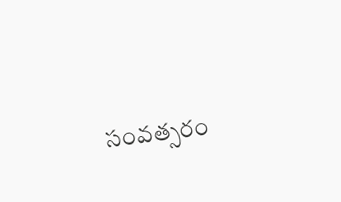సంవత్సరం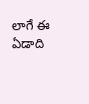లాగే ఈ ఏడాది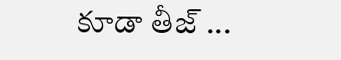కూడా తీజ్ ...